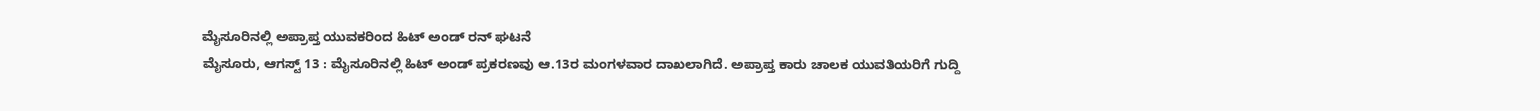ಮೈಸೂರಿನಲ್ಲಿ ಅಪ್ರಾಪ್ತ ಯುವಕರಿಂದ ಹಿಟ್ ಅಂಡ್ ರನ್ ಘಟನೆ
ಮೈಸೂರು, ಆಗಸ್ಟ್ 13 : ಮೈಸೂರಿನಲ್ಲಿ ಹಿಟ್ ಅಂಡ್ ಪ್ರಕರಣವು ಆ.13ರ ಮಂಗಳವಾರ ದಾಖಲಾಗಿದೆ. ಅಪ್ರಾಪ್ತ ಕಾರು ಚಾಲಕ ಯುವತಿಯರಿಗೆ ಗುದ್ದಿ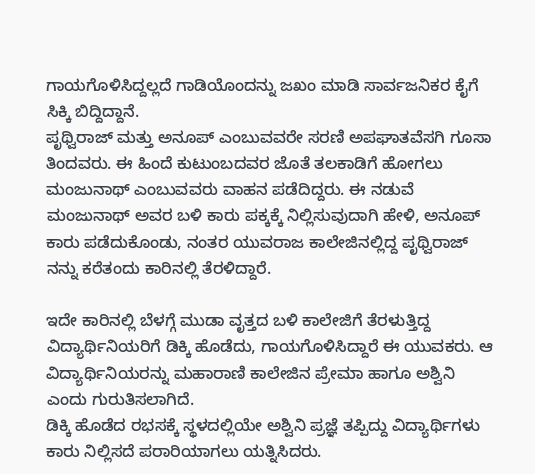ಗಾಯಗೊಳಿಸಿದ್ದಲ್ಲದೆ ಗಾಡಿಯೊಂದನ್ನು ಜಖಂ ಮಾಡಿ ಸಾರ್ವಜನಿಕರ ಕೈಗೆ ಸಿಕ್ಕಿ ಬಿದ್ದಿದ್ದಾನೆ.
ಪೃಥ್ವಿರಾಜ್ ಮತ್ತು ಅನೂಪ್ ಎಂಬುವವರೇ ಸರಣಿ ಅಪಘಾತವೆಸಗಿ ಗೂಸಾ ತಿಂದವರು. ಈ ಹಿಂದೆ ಕುಟುಂಬದವರ ಜೊತೆ ತಲಕಾಡಿಗೆ ಹೋಗಲು ಮಂಜುನಾಥ್ ಎಂಬುವವರು ವಾಹನ ಪಡೆದಿದ್ದರು. ಈ ನಡುವೆ ಮಂಜುನಾಥ್ ಅವರ ಬಳಿ ಕಾರು ಪಕ್ಕಕ್ಕೆ ನಿಲ್ಲಿಸುವುದಾಗಿ ಹೇಳಿ, ಅನೂಪ್ ಕಾರು ಪಡೆದುಕೊಂಡು, ನಂತರ ಯುವರಾಜ ಕಾಲೇಜಿನಲ್ಲಿದ್ದ ಪೃಥ್ವಿರಾಜ್ ನನ್ನು ಕರೆತಂದು ಕಾರಿನಲ್ಲಿ ತೆರಳಿದ್ದಾರೆ.

ಇದೇ ಕಾರಿನಲ್ಲಿ ಬೆಳಗ್ಗೆ ಮುಡಾ ವೃತ್ತದ ಬಳಿ ಕಾಲೇಜಿಗೆ ತೆರಳುತ್ತಿದ್ದ ವಿದ್ಯಾರ್ಥಿನಿಯರಿಗೆ ಡಿಕ್ಕಿ ಹೊಡೆದು, ಗಾಯಗೊಳಿಸಿದ್ದಾರೆ ಈ ಯುವಕರು. ಆ ವಿದ್ಯಾರ್ಥಿನಿಯರನ್ನು ಮಹಾರಾಣಿ ಕಾಲೇಜಿನ ಪ್ರೇಮಾ ಹಾಗೂ ಅಶ್ವಿನಿ ಎಂದು ಗುರುತಿಸಲಾಗಿದೆ.
ಡಿಕ್ಕಿ ಹೊಡೆದ ರಭಸಕ್ಕೆ ಸ್ಥಳದಲ್ಲಿಯೇ ಅಶ್ವಿನಿ ಪ್ರಜ್ಞೆ ತಪ್ಪಿದ್ದು ವಿದ್ಯಾರ್ಥಿಗಳು ಕಾರು ನಿಲ್ಲಿಸದೆ ಪರಾರಿಯಾಗಲು ಯತ್ನಿಸಿದರು.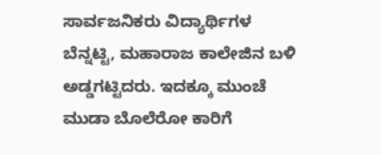ಸಾರ್ವಜನಿಕರು ವಿದ್ಯಾರ್ಥಿಗಳ ಬೆನ್ನಟ್ಟಿ, ಮಹಾರಾಜ ಕಾಲೇಜಿನ ಬಳಿ ಅಡ್ಡಗಟ್ಟಿದರು. ಇದಕ್ಕೂ ಮುಂಚೆ ಮುಡಾ ಬೊಲೆರೋ ಕಾರಿಗೆ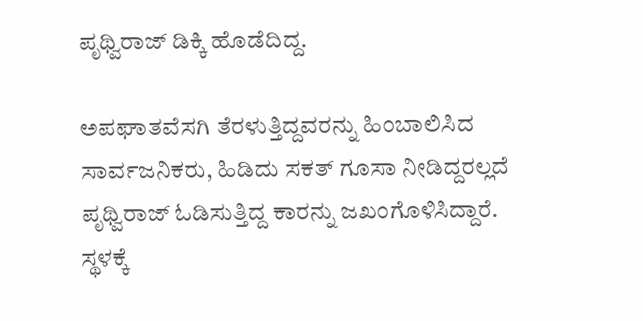ಪೃಥ್ವಿರಾಜ್ ಡಿಕ್ಕಿ ಹೊಡೆದಿದ್ದ.

ಅಪಘಾತವೆಸಗಿ ತೆರಳುತ್ತಿದ್ದವರನ್ನು ಹಿಂಬಾಲಿಸಿದ ಸಾರ್ವಜನಿಕರು, ಹಿಡಿದು ಸಕತ್ ಗೂಸಾ ನೀಡಿದ್ದರಲ್ಲದೆ ಪೃಥ್ವಿರಾಜ್ ಓಡಿಸುತ್ತಿದ್ದ ಕಾರನ್ನು ಜಖಂಗೊಳಿಸಿದ್ದಾರೆ. ಸ್ಥಳಕ್ಕೆ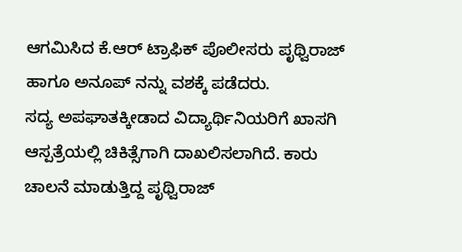ಆಗಮಿಸಿದ ಕೆ.ಆರ್ ಟ್ರಾಫಿಕ್ ಪೊಲೀಸರು ಪೃಥ್ವಿರಾಜ್ ಹಾಗೂ ಅನೂಪ್ ನನ್ನು ವಶಕ್ಕೆ ಪಡೆದರು.
ಸದ್ಯ ಅಪಘಾತಕ್ಕೀಡಾದ ವಿದ್ಯಾರ್ಥಿನಿಯರಿಗೆ ಖಾಸಗಿ ಆಸ್ಪತ್ರೆಯಲ್ಲಿ ಚಿಕಿತ್ಸೆಗಾಗಿ ದಾಖಲಿಸಲಾಗಿದೆ. ಕಾರು ಚಾಲನೆ ಮಾಡುತ್ತಿದ್ದ ಪೃಥ್ವಿರಾಜ್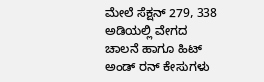ಮೇಲೆ ಸೆಕ್ಷನ್ 279, 338 ಅಡಿಯಲ್ಲಿ ವೇಗದ ಚಾಲನೆ ಹಾಗೂ ಹಿಟ್ ಅಂಡ್ ರನ್ ಕೇಸುಗಳು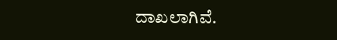ದಾಖಲಾಗಿವೆ.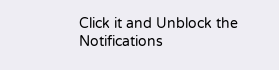Click it and Unblock the Notifications